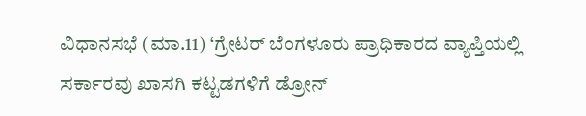ವಿಧಾನಸಭೆ (ಮಾ.11) ‘ಗ್ರೇಟರ್ ಬೆಂಗಳೂರು ಪ್ರಾಧಿಕಾರದ ವ್ಯಾಪ್ತಿಯಲ್ಲಿ ಸರ್ಕಾರವು ಖಾಸಗಿ ಕಟ್ಟಡಗಳಿಗೆ ಡ್ರೋನ್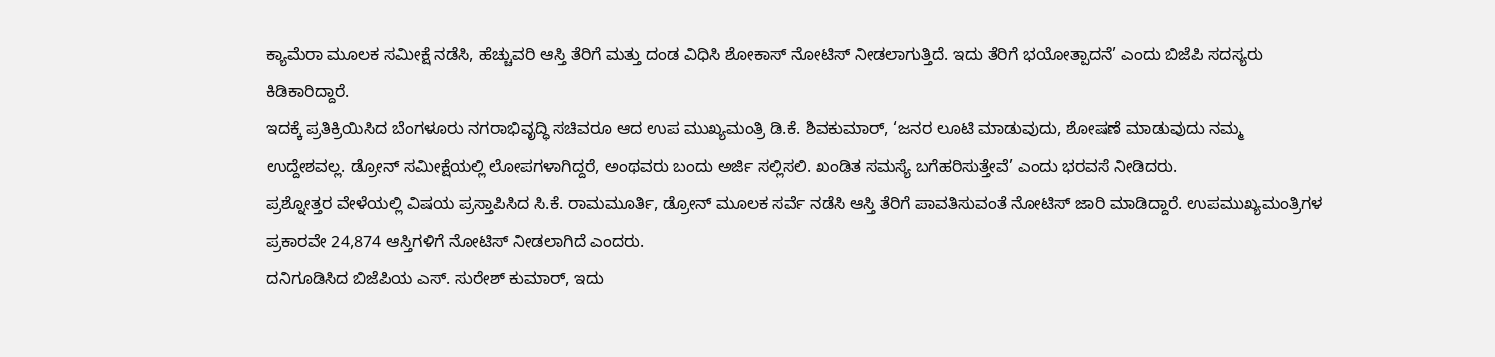ಕ್ಯಾಮೆರಾ ಮೂಲಕ ಸಮೀಕ್ಷೆ ನಡೆಸಿ, ಹೆಚ್ಚುವರಿ ಆಸ್ತಿ ತೆರಿಗೆ ಮತ್ತು ದಂಡ ವಿಧಿಸಿ ಶೋಕಾಸ್ ನೋಟಿಸ್ ನೀಡಲಾಗುತ್ತಿದೆ. ಇದು ತೆರಿಗೆ ಭಯೋತ್ಪಾದನೆ’ ಎಂದು ಬಿಜೆಪಿ ಸದಸ್ಯರು ಕಿಡಿಕಾರಿದ್ದಾರೆ.
ಇದಕ್ಕೆ ಪ್ರತಿಕ್ರಿಯಿಸಿದ ಬೆಂಗಳೂರು ನಗರಾಭಿವೃದ್ಧಿ ಸಚಿವರೂ ಆದ ಉಪ ಮುಖ್ಯಮಂತ್ರಿ ಡಿ.ಕೆ. ಶಿವಕುಮಾರ್, ‘ಜನರ ಲೂಟಿ ಮಾಡುವುದು, ಶೋಷಣೆ ಮಾಡುವುದು ನಮ್ಮ ಉದ್ದೇಶವಲ್ಲ. ಡ್ರೋನ್ ಸಮೀಕ್ಷೆಯಲ್ಲಿ ಲೋಪಗಳಾಗಿದ್ದರೆ, ಅಂಥವರು ಬಂದು ಅರ್ಜಿ ಸಲ್ಲಿಸಲಿ. ಖಂಡಿತ ಸಮಸ್ಯೆ ಬಗೆಹರಿಸುತ್ತೇವೆ’ ಎಂದು ಭರವಸೆ ನೀಡಿದರು.
ಪ್ರಶ್ನೋತ್ತರ ವೇಳೆಯಲ್ಲಿ ವಿಷಯ ಪ್ರಸ್ತಾಪಿಸಿದ ಸಿ.ಕೆ. ರಾಮಮೂರ್ತಿ, ಡ್ರೋನ್ ಮೂಲಕ ಸರ್ವೆ ನಡೆಸಿ ಆಸ್ತಿ ತೆರಿಗೆ ಪಾವತಿಸುವಂತೆ ನೋಟಿಸ್ ಜಾರಿ ಮಾಡಿದ್ದಾರೆ. ಉಪಮುಖ್ಯಮಂತ್ರಿಗಳ ಪ್ರಕಾರವೇ 24,874 ಆಸ್ತಿಗಳಿಗೆ ನೋಟಿಸ್ ನೀಡಲಾಗಿದೆ ಎಂದರು.
ದನಿಗೂಡಿಸಿದ ಬಿಜೆಪಿಯ ಎಸ್. ಸುರೇಶ್ ಕುಮಾರ್, ಇದು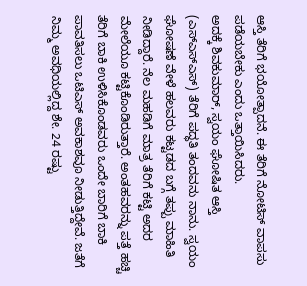ಆಸ್ತಿ ತೆರಿಗೆ ಭಯೋತ್ಪಾದನೆ. ಈ ತೆರಿಗೆ ನೋಟಿಸ್ ವಾಪಸು ಪಡೆಯಬೇಕು ಎಂದು ಒತ್ತಾಯಿಸಿದರು.
ಅದಕ್ಕೆ ಶಿವಕುಮಾರ್, ಸ್ವಯಂ ಘೋಷಿತ ಆಸ್ತಿ (ಎಸ್ಎಸ್ಎಸ್) ತೆರಿಗೆ ಪದ್ಧತಿ ತಂದವನು ನಾನು. ಸ್ವಯಂ ಘೋಷಣೆ ವೇಳೆ ಹಲವರು ಕಟ್ಟಡದ ಬಗ್ಗೆ ತಪ್ಪು ಮಾಹಿತಿ ನೀಡಿದ್ದಾರೆ. ನೆಲ ಮಹಡಿಗೆ ಮಾತ್ರ ತೆರಿಗೆ ಕಟ್ಟಿ ಅದರ ಮೇಲೆಯೂ ಕಟ್ಟಿಕೊಂಡಿರುತ್ತಾರೆ. ಅಂತಹವರನ್ನು ಪತ್ತೆ ಹಚ್ಚಿ ತೆರಿಗೆ ಬಾಕಿ ಉಳಿಸಿಕೊಂಡವರು ಒಂದೇ ಬಾರಿಗೆ ಬಾಕಿ ಪಾವತಿಸಲು ಒಟಿಎಸ್ ಅವಕಾಶವೂ ನೀಡುತ್ತಿದ್ದೇವೆ. ಜತೆಗೆ ನಿಮ್ಮ ಅವಧಿಯಲ್ಲಿದ್ದ ಶೇ. 24 ರಷ್ಟು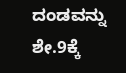ದಂಡವನ್ನು ಶೇ.9ಕ್ಕೆ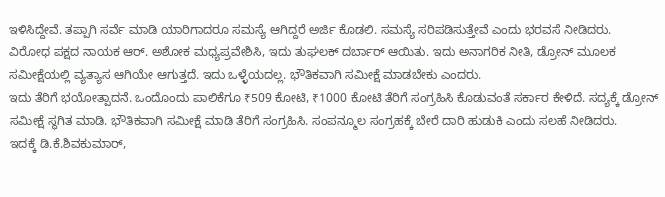ಇಳಿಸಿದ್ದೇವೆ. ತಪ್ಪಾಗಿ ಸರ್ವೆ ಮಾಡಿ ಯಾರಿಗಾದರೂ ಸಮಸ್ಯೆ ಆಗಿದ್ದರೆ ಅರ್ಜಿ ಕೊಡಲಿ. ಸಮಸ್ಯೆ ಸರಿಪಡಿಸುತ್ತೇವೆ ಎಂದು ಭರವಸೆ ನೀಡಿದರು.
ವಿರೋಧ ಪಕ್ಷದ ನಾಯಕ ಆರ್. ಅಶೋಕ ಮಧ್ಯಪ್ರವೇಶಿಸಿ, ಇದು ತುಘಲಕ್ ದರ್ಬಾರ್ ಆಯಿತು. ಇದು ಅನಾಗರಿಕ ನೀತಿ, ಡ್ರೋನ್ ಮೂಲಕ ಸಮೀಕ್ಷೆಯಲ್ಲಿ ವ್ಯತ್ಯಾಸ ಆಗಿಯೇ ಆಗುತ್ತದೆ. ಇದು ಒಳ್ಳೆಯದಲ್ಲ. ಭೌತಿಕವಾಗಿ ಸಮೀಕ್ಷೆ ಮಾಡಬೇಕು ಎಂದರು.
ಇದು ತೆರಿಗೆ ಭಯೋತ್ಪಾದನೆ. ಒಂದೊಂದು ಪಾಲಿಕೆಗೂ ₹509 ಕೋಟಿ, ₹1000 ಕೋಟಿ ತೆರಿಗೆ ಸಂಗ್ರಹಿಸಿ ಕೊಡುವಂತೆ ಸರ್ಕಾರ ಕೇಳಿದೆ. ಸದ್ಯಕ್ಕೆ ಡ್ರೋನ್ ಸಮೀಕ್ಷೆ ಸ್ಥಗಿತ ಮಾಡಿ. ಭೌತಿಕವಾಗಿ ಸಮೀಕ್ಷೆ ಮಾಡಿ ತೆರಿಗೆ ಸಂಗ್ರಹಿಸಿ. ಸಂಪನ್ಮೂಲ ಸಂಗ್ರಹಕ್ಕೆ ಬೇರೆ ದಾರಿ ಹುಡುಕಿ ಎಂದು ಸಲಹೆ ನೀಡಿದರು.
ಇದಕ್ಕೆ ಡಿ.ಕೆ.ಶಿವಕುಮಾರ್,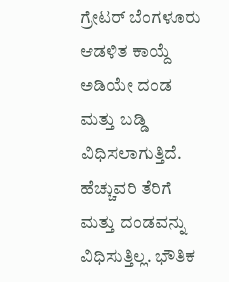ಗ್ರೇಟರ್ ಬೆಂಗಳೂರು ಆಡಳಿತ ಕಾಯ್ದೆ ಅಡಿಯೇ ದಂಡ ಮತ್ತು ಬಡ್ಡಿ ವಿಧಿಸಲಾಗುತ್ತಿದೆ. ಹೆಚ್ಚುವರಿ ತೆರಿಗೆ ಮತ್ತು ದಂಡವನ್ನು ವಿಧಿಸುತ್ತಿಲ್ಲ. ಭೌತಿಕ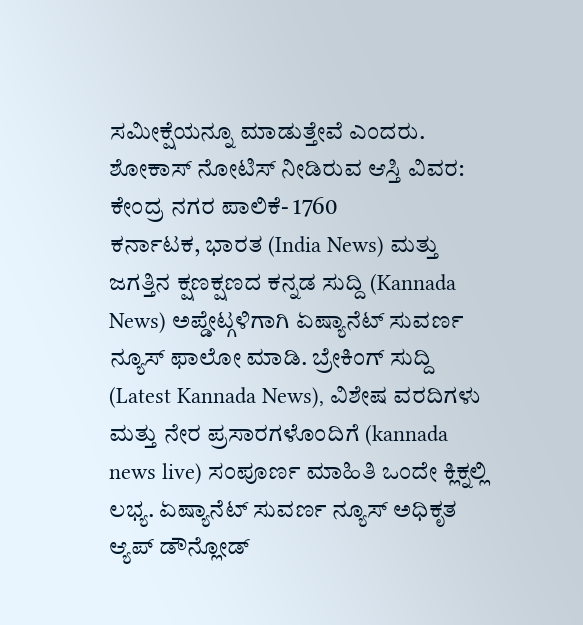ಸಮೀಕ್ಷೆಯನ್ನೂ ಮಾಡುತ್ತೇವೆ ಎಂದರು.
ಶೋಕಾಸ್ ನೋಟಿಸ್ ನೀಡಿರುವ ಆಸ್ತಿ ವಿವರ:
ಕೇಂದ್ರ ನಗರ ಪಾಲಿಕೆ- 1760
ಕರ್ನಾಟಕ, ಭಾರತ (India News) ಮತ್ತು ಜಗತ್ತಿನ ಕ್ಷಣಕ್ಷಣದ ಕನ್ನಡ ಸುದ್ದಿ (Kannada News) ಅಪ್ಡೇಟ್ಗಳಿಗಾಗಿ ಏಷ್ಯಾನೆಟ್ ಸುವರ್ಣ ನ್ಯೂಸ್ ಫಾಲೋ ಮಾಡಿ. ಬ್ರೇಕಿಂಗ್ ಸುದ್ದಿ (Latest Kannada News), ವಿಶೇಷ ವರದಿಗಳು ಮತ್ತು ನೇರ ಪ್ರಸಾರಗಳೊಂದಿಗೆ (kannada news live) ಸಂಪೂರ್ಣ ಮಾಹಿತಿ ಒಂದೇ ಕ್ಲಿಕ್ನಲ್ಲಿ ಲಭ್ಯ. ಏಷ್ಯಾನೆಟ್ ಸುವರ್ಣ ನ್ಯೂಸ್ ಅಧಿಕೃತ ಆ್ಯಪ್ ಡೌನ್ಲೋಡ್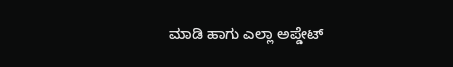ಮಾಡಿ ಹಾಗು ಎಲ್ಲಾ ಅಪ್ಡೇಟ್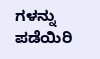ಗಳನ್ನು ಪಡೆಯಿರಿ